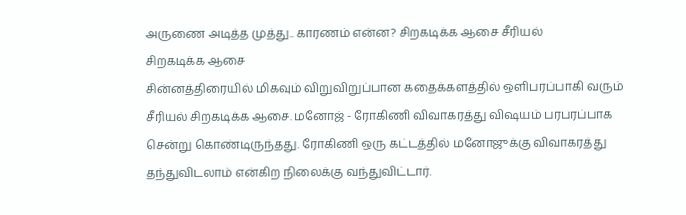அருணை அடித்த முத்து.. காரணம் என்ன? சிறகடிக்க ஆசை சீரியல்
சிறகடிக்க ஆசை
சின்னத்திரையில் மிகவும் விறுவிறுப்பான கதைக்களத்தில் ஒளிபரப்பாகி வரும் சீரியல் சிறகடிக்க ஆசை. மனோஜ் - ரோகிணி விவாகரத்து விஷயம் பரபரப்பாக சென்று கொண்டிருந்தது. ரோகிணி ஒரு கட்டத்தில் மனோஜுக்கு விவாகரத்து தந்துவிடலாம் என்கிற நிலைக்கு வந்துவிட்டார்.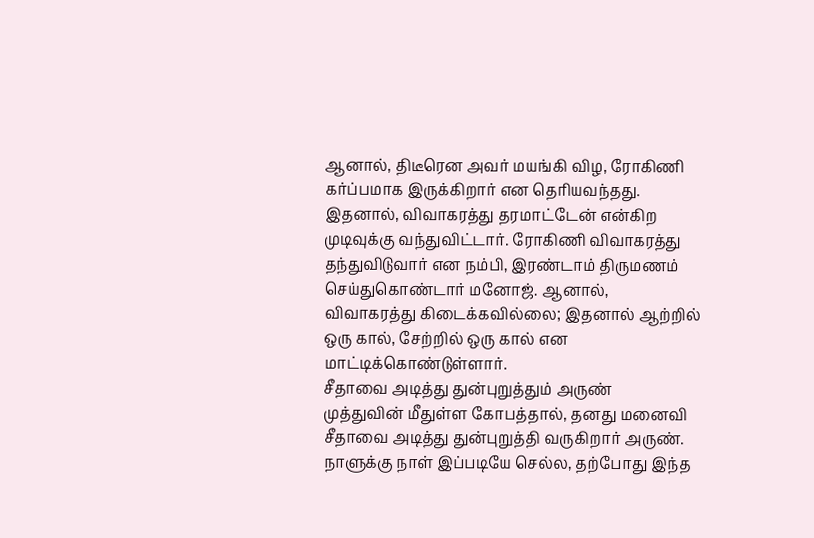ஆனால், திடீரென அவர் மயங்கி விழ, ரோகிணி கர்ப்பமாக இருக்கிறார் என தெரியவந்தது. இதனால், விவாகரத்து தரமாட்டேன் என்கிற முடிவுக்கு வந்துவிட்டார். ரோகிணி விவாகரத்து தந்துவிடுவார் என நம்பி, இரண்டாம் திருமணம் செய்துகொண்டார் மனோஜ். ஆனால், விவாகரத்து கிடைக்கவில்லை; இதனால் ஆற்றில் ஒரு கால், சேற்றில் ஒரு கால் என மாட்டிக்கொண்டுள்ளார்.
சீதாவை அடித்து துன்புறுத்தும் அருண்
முத்துவின் மீதுள்ள கோபத்தால், தனது மனைவி சீதாவை அடித்து துன்புறுத்தி வருகிறார் அருண். நாளுக்கு நாள் இப்படியே செல்ல, தற்போது இந்த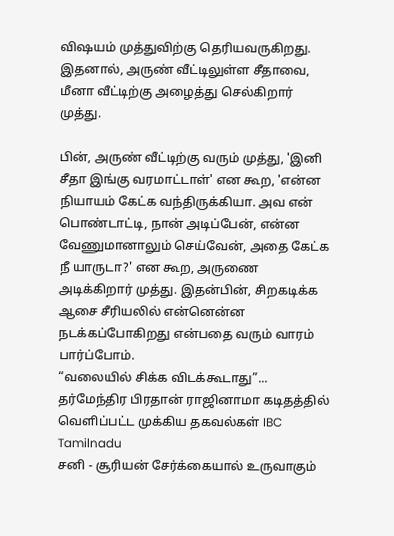விஷயம் முத்துவிற்கு தெரியவருகிறது. இதனால், அருண் வீட்டிலுள்ள சீதாவை, மீனா வீட்டிற்கு அழைத்து செல்கிறார் முத்து.

பின், அருண் வீட்டிற்கு வரும் முத்து, 'இனி சீதா இங்கு வரமாட்டாள்' என கூற, 'என்ன நியாயம் கேட்க வந்திருக்கியா. அவ என் பொண்டாட்டி, நான் அடிப்பேன், என்ன வேணுமானாலும் செய்வேன், அதை கேட்க நீ யாருடா?' என கூற, அருணை அடிக்கிறார் முத்து. இதன்பின், சிறகடிக்க ஆசை சீரியலில் என்னென்ன நடக்கப்போகிறது என்பதை வரும் வாரம் பார்ப்போம்.
“வலையில் சிக்க விடக்கூடாது”... தர்மேந்திர பிரதான் ராஜினாமா கடிதத்தில் வெளிப்பட்ட முக்கிய தகவல்கள் IBC Tamilnadu
சனி - சூரியன் சேர்க்கையால் உருவாகும்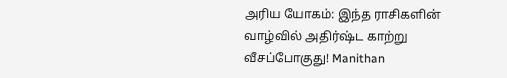அரிய யோகம்: இந்த ராசிகளின் வாழ்வில் அதிர்ஷ்ட காற்று வீசப்போகுது! Manithan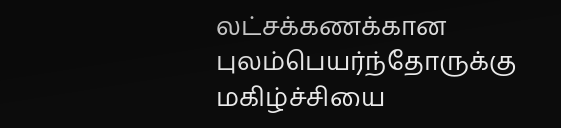லட்சக்கணக்கான புலம்பெயர்ந்தோருக்கு மகிழ்ச்சியை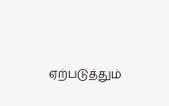ஏற்படுத்தும்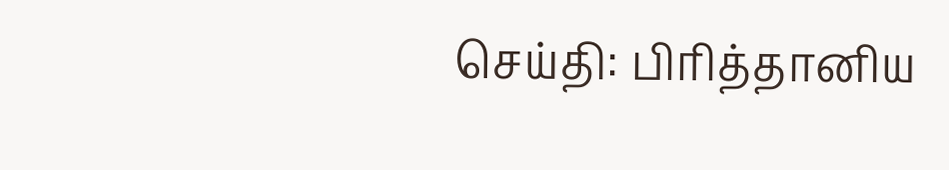செய்தி: பிரித்தானிய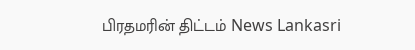பிரதமரின் திட்டம் News Lankasri